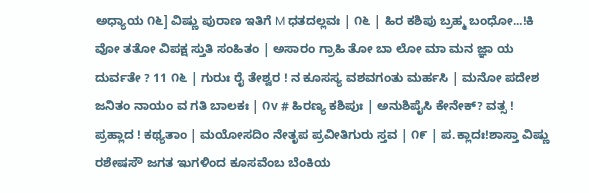ಅಧ್ಯಾಯ ೧೬] ವಿಷ್ಣು ಪುರಾಣ ಇತಿಗೆ M ಧತದಲ್ಲವಃ | ೧೬ | ಹಿರ ಕಶಿಪು ಬ್ರಹ್ಮ ಬಂಧೋ...!ಕಿ ವೋ ತತೋ ವಿಪಕ್ಷ ಸ್ತುತಿ ಸಂಹಿತಂ | ಅಸಾರಂ ಗ್ರಾಹಿ ತೋ ಬಾ ಲೋ ಮಾ ಮನ ಜ್ಞಾ ಯ ದುರ್ವತೇ ? 11 ೧೬ | ಗುರುಃ ರೈ ತೇಶ್ವರ ! ನ ಕೂಸಸ್ಯ ವಶವಗಂತು ಮರ್ಹಸಿ | ಮನೋ ಪದೇಶ ಜನಿತಂ ನಾಯಂ ವ ಗತಿ ಬಾಲಕಃ | ೧v # ಹಿರಣ್ಯ ಕಶಿಪುಃ | ಅನುಶಿಪೈಸಿ ಕೇನೇಕ್? ವತ್ಸ ! ಪ್ರಹ್ಲಾದ ! ಕಥ್ಯತಾಂ | ಮಯೋಸದಿಂ ನೇತೃಪ ಪ್ರವೀತಿಗುರು ಸ್ತವ | ೧೯ | ಪ.ಕ್ಲಾದಃ!ಶಾಸ್ತಾ ವಿಷ್ಣು ರಶೇಷಸೌ ಜಗತ ಇುಗಳಿಂದ ಕೂಸವೆಂಬ ಬೆಂಕಿಯ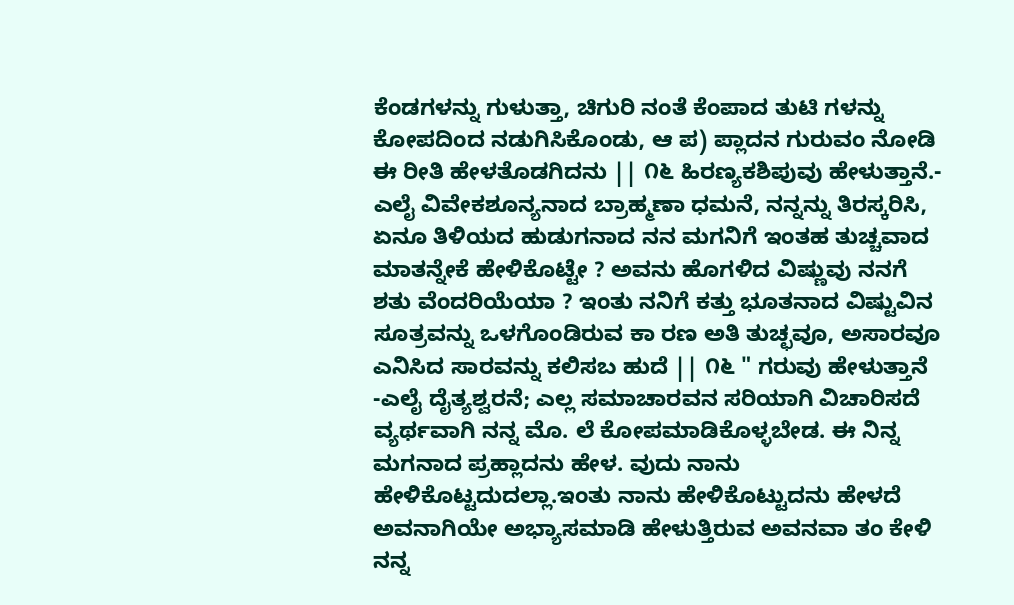ಕೆಂಡಗಳನ್ನು ಗುಳುತ್ತಾ, ಚಿಗುರಿ ನಂತೆ ಕೆಂಪಾದ ತುಟಿ ಗಳನ್ನು ಕೋಪದಿಂದ ನಡುಗಿಸಿಕೊಂಡು, ಆ ಪ) ಪ್ಲಾದನ ಗುರುವಂ ನೋಡಿ ಈ ರೀತಿ ಹೇಳತೊಡಗಿದನು || ೧೬ ಹಿರಣ್ಯಕಶಿಪುವು ಹೇಳುತ್ತಾನೆ.- ಎಲೈ ವಿವೇಕಶೂನ್ಯನಾದ ಬ್ರಾಹ್ಮಣಾ ಧಮನೆ, ನನ್ನನ್ನು ತಿರಸ್ಕರಿಸಿ, ಏನೂ ತಿಳಿಯದ ಹುಡುಗನಾದ ನನ ಮಗನಿಗೆ ಇಂತಹ ತುಚ್ಚವಾದ ಮಾತನ್ನೇಕೆ ಹೇಳಿಕೊಟ್ಟೇ ? ಅವನು ಹೊಗಳಿದ ವಿಷ್ಣುವು ನನಗೆ ಶತು ವೆಂದರಿಯೆಯಾ ? ಇಂತು ನನಿಗೆ ಕತ್ತು ಭೂತನಾದ ವಿಷ್ಟುವಿನ ಸೂತ್ರವನ್ನು ಒಳಗೊಂಡಿರುವ ಕಾ ರಣ ಅತಿ ತುಚ್ಛವೂ, ಅಸಾರವೂ ಎನಿಸಿದ ಸಾರವನ್ನು ಕಲಿಸಬ ಹುದೆ || ೧೬ " ಗರುವು ಹೇಳುತ್ತಾನೆ -ಎಲೈ ದೈತ್ಯಶ್ವರನೆ; ಎಲ್ಲ ಸಮಾಚಾರವನ ಸರಿಯಾಗಿ ವಿಚಾರಿಸದೆ ವ್ಯರ್ಥವಾಗಿ ನನ್ನ ಮೊ. ಲೆ ಕೋಪಮಾಡಿಕೊಳ್ಳಬೇಡ. ಈ ನಿನ್ನ ಮಗನಾದ ಪ್ರಹ್ಲಾದನು ಹೇಳ. ವುದು ನಾನು ಹೇಳಿಕೊಟ್ಟದುದಲ್ಲಾ.ಇಂತು ನಾನು ಹೇಳಿಕೊಟ್ಟುದನು ಹೇಳದೆ ಅವನಾಗಿಯೇ ಅಭ್ಯಾಸಮಾಡಿ ಹೇಳುತ್ತಿರುವ ಅವನವಾ ತಂ ಕೇಳಿ ನನ್ನ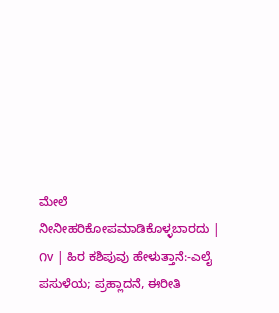ಮೇಲೆ ನೀನೀಹರಿಕೋಪಮಾಡಿಕೊಳ್ಳಬಾರದು | ೧v | ಹಿರ ಕಶಿಪುವು ಹೇಳುತ್ತಾನೆ:-ಎಲೈ ಪಸುಳೆಯ; ಪ್ರಹ್ಲಾದನೆ, ಈರೀತಿ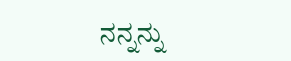ನನ್ನನ್ನು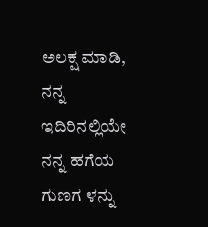ಅಲಕ್ಷ ಮಾಡಿ, ನನ್ನ ಇದಿರಿನಲ್ಲಿಯೇ ನನ್ನ ಹಗೆಯ ಗುಣಗ ಳನ್ನು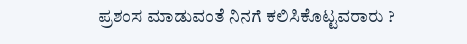ಪ್ರಶಂಸ ಮಾಡುವಂತೆ ನಿನಗೆ ಕಲಿಸಿಕೊಟ್ಟವರಾರು ?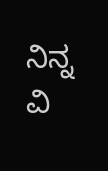ನಿನ್ನ ವಿ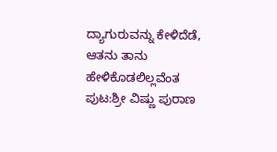ದ್ಯಾಗುರುವನ್ನು ಕೇಳಿದೆಡೆ, ಆತನು ತಾನು ಹೇಳಿಕೊಡಲಿಲ್ಲವೆಂತ
ಪುಟ:ಶ್ರೀ ವಿಷ್ಣು ಪುರಾಣ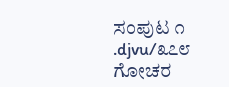ಸಂಪುಟ ೧ .djvu/೩೭೮
ಗೋಚರ